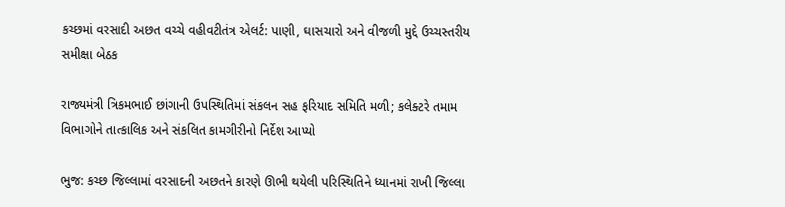કચ્છમાં વરસાદી અછત વચ્ચે વહીવટીતંત્ર એલર્ટ: પાણી, ઘાસચારો અને વીજળી મુદ્દે ઉચ્ચસ્તરીય સમીક્ષા બેઠક

રાજ્યમંત્રી ત્રિકમભાઈ છાંગાની ઉપસ્થિતિમાં સંકલન સહ ફરિયાદ સમિતિ મળી; કલેક્ટરે તમામ વિભાગોને તાત્કાલિક અને સંકલિત કામગીરીનો નિર્દેશ આપ્યો

ભુજ: કચ્છ જિલ્લામાં વરસાદની અછતને કારણે ઊભી થયેલી પરિસ્થિતિને ધ્યાનમાં રાખી જિલ્લા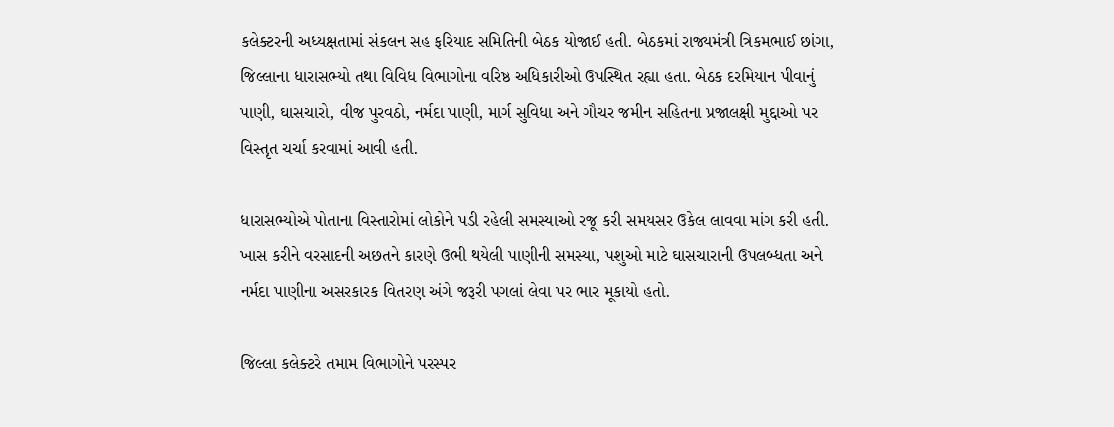કલેક્ટરની અધ્યક્ષતામાં સંકલન સહ ફરિયાદ સમિતિની બેઠક યોજાઈ હતી. બેઠકમાં રાજ્યમંત્રી ત્રિકમભાઈ છાંગા, જિલ્લાના ધારાસભ્યો તથા વિવિધ વિભાગોના વરિષ્ઠ અધિકારીઓ ઉપસ્થિત રહ્યા હતા. બેઠક દરમિયાન પીવાનું પાણી, ઘાસચારો, વીજ પુરવઠો, નર્મદા પાણી, માર્ગ સુવિધા અને ગૌચર જમીન સહિતના પ્રજાલક્ષી મુદ્દાઓ પર વિસ્તૃત ચર્ચા કરવામાં આવી હતી.

ધારાસભ્યોએ પોતાના વિસ્તારોમાં લોકોને પડી રહેલી સમસ્યાઓ રજૂ કરી સમયસર ઉકેલ લાવવા માંગ કરી હતી. ખાસ કરીને વરસાદની અછતને કારણે ઉભી થયેલી પાણીની સમસ્યા, પશુઓ માટે ઘાસચારાની ઉપલબ્ધતા અને નર્મદા પાણીના અસરકારક વિતરણ અંગે જરૂરી પગલાં લેવા પર ભાર મૂકાયો હતો.

જિલ્લા કલેક્ટરે તમામ વિભાગોને પરસ્પર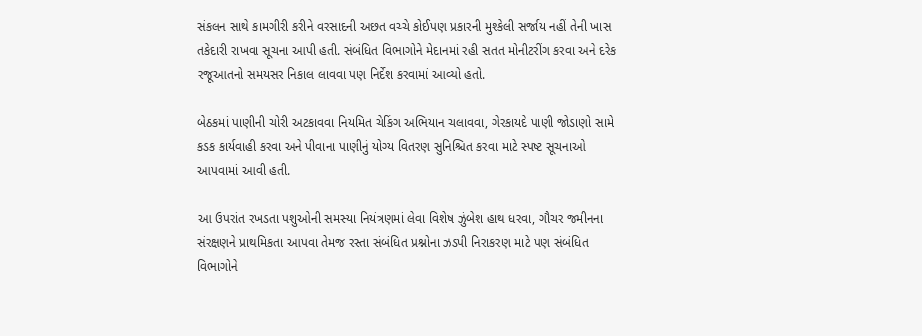સંકલન સાથે કામગીરી કરીને વરસાદની અછત વચ્ચે કોઈપણ પ્રકારની મુશ્કેલી સર્જાય નહીં તેની ખાસ તકેદારી રાખવા સૂચના આપી હતી. સંબંધિત વિભાગોને મેદાનમાં રહી સતત મોનીટરીંગ કરવા અને દરેક રજૂઆતનો સમયસર નિકાલ લાવવા પણ નિર્દેશ કરવામાં આવ્યો હતો.

બેઠકમાં પાણીની ચોરી અટકાવવા નિયમિત ચેકિંગ અભિયાન ચલાવવા, ગેરકાયદે પાણી જોડાણો સામે કડક કાર્યવાહી કરવા અને પીવાના પાણીનું યોગ્ય વિતરણ સુનિશ્ચિત કરવા માટે સ્પષ્ટ સૂચનાઓ આપવામાં આવી હતી.

આ ઉપરાંત રખડતા પશુઓની સમસ્યા નિયંત્રણમાં લેવા વિશેષ ઝુંબેશ હાથ ધરવા, ગૌચર જમીનના સંરક્ષણને પ્રાથમિકતા આપવા તેમજ રસ્તા સંબંધિત પ્રશ્નોના ઝડપી નિરાકરણ માટે પણ સંબંધિત વિભાગોને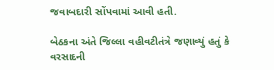જવાબદારી સોંપવામાં આવી હતી.

બેઠકના અંતે જિલ્લા વહીવટીતંત્રે જણાવ્યું હતું કે વરસાદની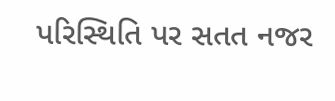પરિસ્થિતિ પર સતત નજર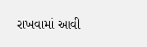રાખવામાં આવી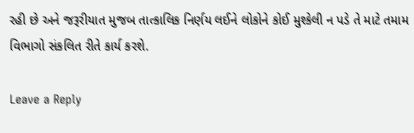રહી છે અને જરૂરીયાત મુજબ તાત્કાલિક નિર્ણય લઈને લોકોને કોઈ મુશ્કેલી ન પડે તે માટે તમામ વિભાગો સંકલિત રીતે કાર્ય કરશે.

Leave a Reply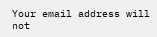Your email address will not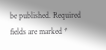be published. Required fields are marked *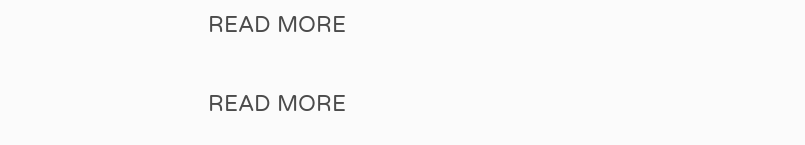READ MORE

READ MORE